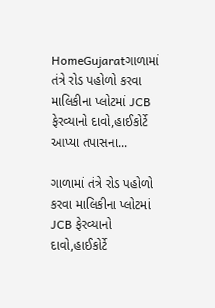HomeGujaratગાળામાં તંત્રે રોડ પહોળો કરવા માલિકીના પ્લોટમાં JCB ફેરવ્યાનો દાવો,હાઈકોર્ટે આપ્યા તપાસના...

ગાળામાં તંત્રે રોડ પહોળો કરવા માલિકીના પ્લોટમાં JCB ફેરવ્યાનો દાવો,હાઈકોર્ટે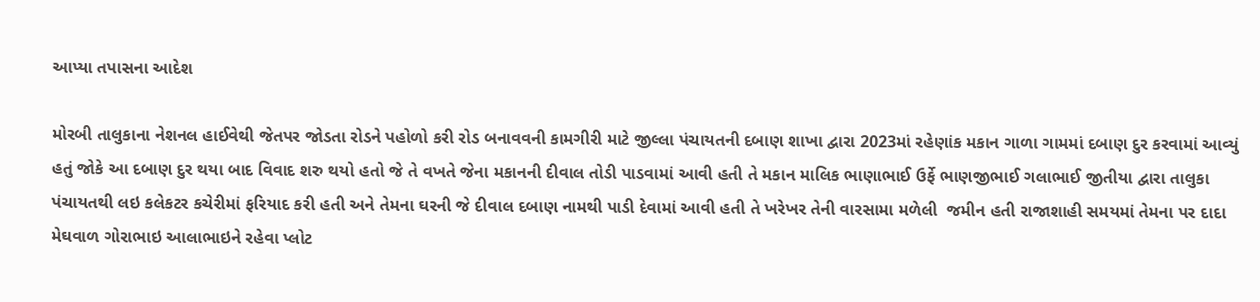આપ્યા તપાસના આદેશ

મોરબી તાલુકાના નેશનલ હાઈવેથી જેતપર જોડતા રોડને પહોળો કરી રોડ બનાવવની કામગીરી માટે જીલ્લા પંચાયતની દબાણ શાખા દ્વારા 2023માં રહેણાંક મકાન ગાળા ગામમાં દબાણ દુર કરવામાં આવ્યું હતું જોકે આ દબાણ દુર થયા બાદ વિવાદ શરુ થયો હતો જે તે વખતે જેના મકાનની દીવાલ તોડી પાડવામાં આવી હતી તે મકાન માલિક ભાણાભાઈ ઉર્ફે ભાણજીભાઈ ગલાભાઈ જીતીયા દ્વારા તાલુકા પંચાયતથી લઇ કલેકટર કચેરીમાં ફરિયાદ કરી હતી અને તેમના ઘરની જે દીવાલ દબાણ નામથી પાડી દેવામાં આવી હતી તે ખરેખર તેની વારસામા મળેલી  જમીન હતી રાજાશાહી સમયમાં તેમના પર દાદા મેઘવાળ ગોરાભાઇ આલાભાઇને રહેવા પ્લોટ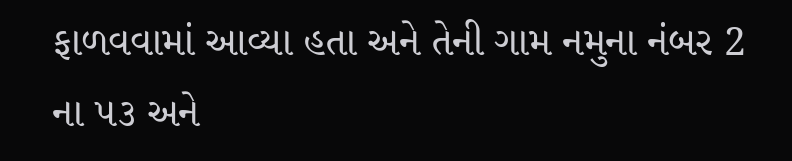ફાળવવામાં આવ્યા હતા અને તેની ગામ નમુના નંબર 2 ના ૫૩ અને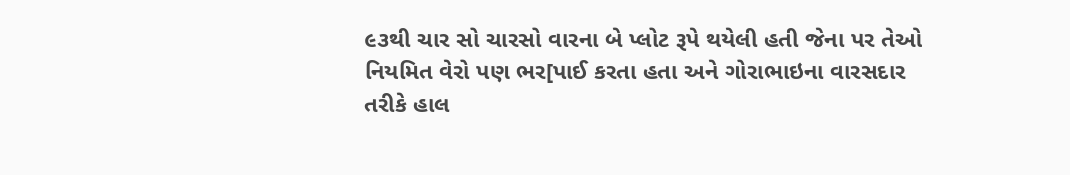૯૩થી ચાર સો ચારસો વારના બે પ્લોટ રૂપે થયેલી હતી જેના પર તેઓ નિયમિત વેરો પણ ભર[પાઈ કરતા હતા અને ગોરાભાઇના વારસદાર તરીકે હાલ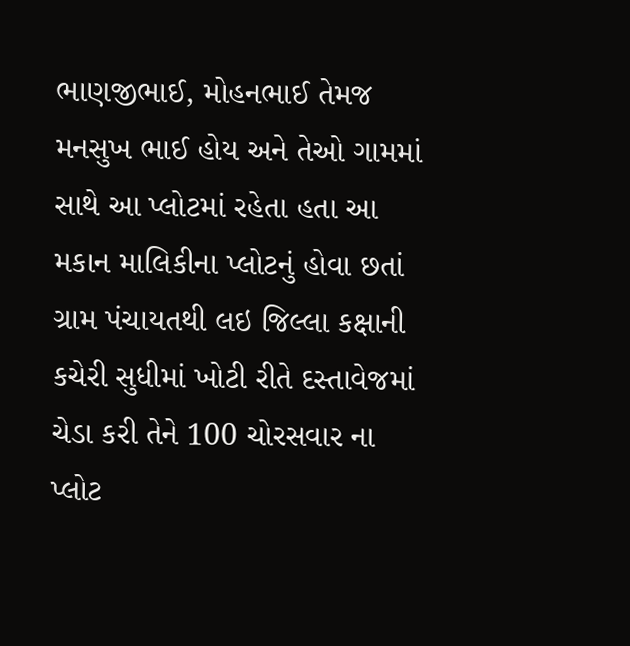ભાણજીભાઈ, મોહનભાઈ તેમજ મનસુખ ભાઈ હોય અને તેઓ ગામમાં સાથે આ પ્લોટમાં રહેતા હતા આ મકાન માલિકીના પ્લોટનું હોવા છતાં ગ્રામ પંચાયતથી લઇ જિલ્લા કક્ષાની કચેરી સુધીમાં ખોટી રીતે દસ્તાવેજમાં ચેડા કરી તેને 100 ચોરસવાર ના પ્લોટ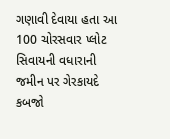ગણાવી દેવાયા હતા આ 100 ચોરસવાર પ્લોટ સિવાયની વધારાની જમીન પર ગેરકાયદે કબજો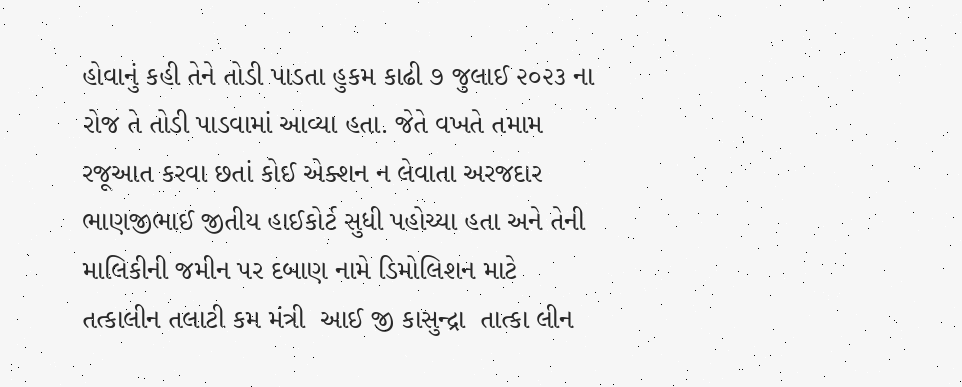હોવાનું કહી તેને તોડી પાડતા હુકમ કાઢી ૭ જુલાઈ ૨૦૨૩ ના રોજ તે તોડી પાડવામાં આવ્યા હતા. જેતે વખતે તમામ રજૂઆત કરવા છતાં કોઈ એક્શન ન લેવાતા અરજદાર ભાણજીભાઈ જીતીય હાઈકોર્ટ સુધી પહોચ્યા હતા અને તેની માલિકીની જમીન પર દબાણ નામે ડિમોલિશન માટે તત્કાલીન તલાટી કમ મંત્રી  આઈ જી કાસુન્દ્રા  તાત્કા લીન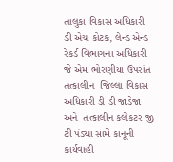તાલુકા વિકાસ અધિકારી ડી એચ કોટક, લેન્ડ એન્ડ રેકર્ડ વિભાગના અધિકારી જે એમ ભોરણીયા ઉપરાંત તત્કાલીન  જિલ્લા વિકાસ અધિકારી ડી ડી જાડેજા અને  તત્કાલીન કલેકટર જી ટી પંડ્યા સામે કાનૂની કાર્યવાહી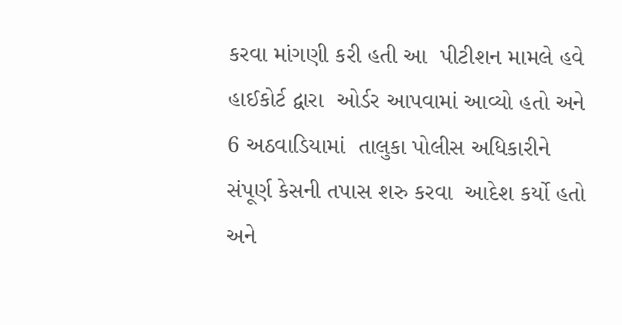કરવા માંગણી કરી હતી આ  પીટીશન મામલે હવે  હાઈકોર્ટ દ્વારા  ઓર્ડર આપવામાં આવ્યો હતો અને 6 અઠવાડિયામાં  તાલુકા પોલીસ અધિકારીને સંપૂર્ણ કેસની તપાસ શરુ કરવા  આદેશ કર્યો હતો અને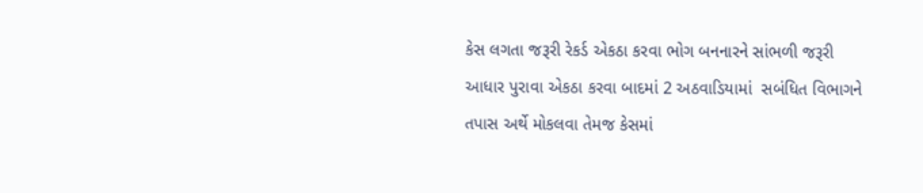કેસ લગતા જરૂરી રેકર્ડ એકઠા કરવા ભોગ બનનારને સાંભળી જરૂરી આધાર પુરાવા એકઠા કરવા બાદમાં 2 અઠવાડિયામાં  સબંધિત વિભાગને તપાસ અર્થે મોકલવા તેમજ કેસમાં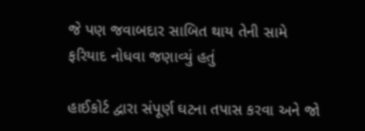જે પણ જવાબદાર સાબિત થાય તેની સામે ફરિયાદ નોધવા જણાવ્યું હતું

હાઈકોર્ટ દ્વારા સંપૂર્ણ ઘટના તપાસ કરવા અને જો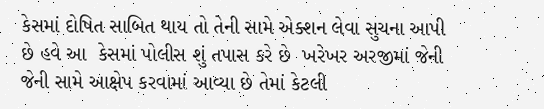કેસમાં દોષિત સાબિત થાય તો તેની સામે એક્શન લેવા સુચના આપી છે હવે આ  કેસમાં પોલીસ શું તપાસ કરે છે  ખરેખર અરજીમાં જેની જેની સામે આક્ષેપ કરવામાં આવ્યા છે તેમાં કેટલી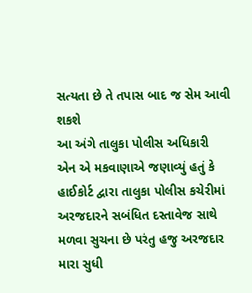સત્યતા છે તે તપાસ બાદ જ સેમ આવી શકશે
આ અંગે તાલુકા પોલીસ અધિકારી એન એ મકવાણાએ જણાવ્યું હતું કે હાઈકોર્ટ દ્વારા તાલુકા પોલીસ કચેરીમાં અરજદારને સબંધિત દસ્તાવેજ સાથે મળવા સુચના છે પરંતુ હજુ અરજદાર મારા સુધી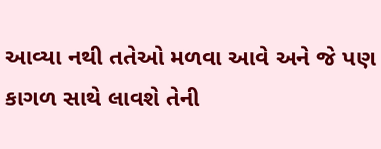આવ્યા નથી તતેઓ મળવા આવે અને જે પણ કાગળ સાથે લાવશે તેની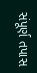સંપૂર્ણ તપાસ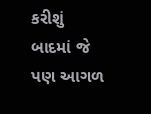કરીશું બાદમાં જે પણ આગળ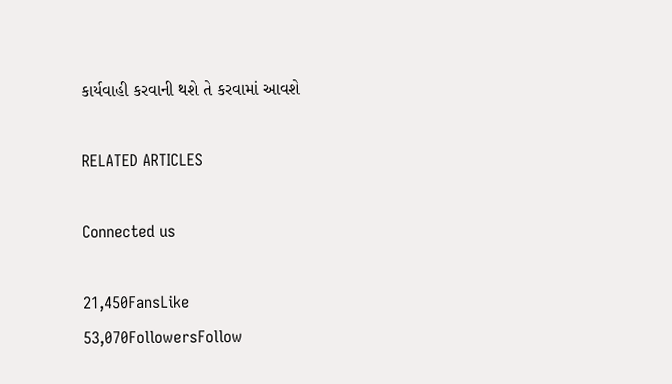કાર્યવાહી કરવાની થશે તે કરવામાં આવશે

RELATED ARTICLES

Connected us

21,450FansLike
53,070FollowersFollow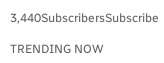3,440SubscribersSubscribe

TRENDING NOW